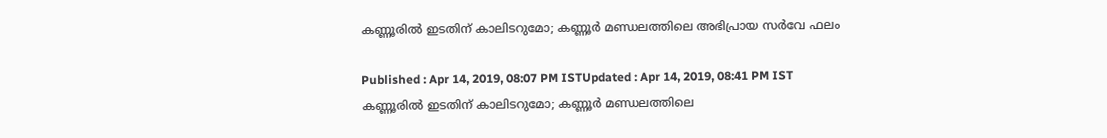കണ്ണൂരിൽ ഇടതിന് കാലിടറുമോ; കണ്ണൂർ മണ്ഡലത്തിലെ അഭിപ്രായ സർവേ ഫലം

Published : Apr 14, 2019, 08:07 PM ISTUpdated : Apr 14, 2019, 08:41 PM IST
കണ്ണൂരിൽ ഇടതിന് കാലിടറുമോ; കണ്ണൂർ മണ്ഡലത്തിലെ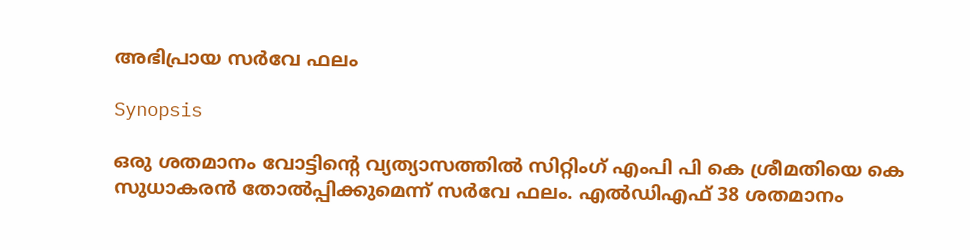അഭിപ്രായ സർവേ ഫലം

Synopsis

ഒരു ശതമാനം വോട്ടിന്‍റെ വ്യത്യാസത്തിൽ സിറ്റിംഗ് എംപി പി കെ ശ്രീമതിയെ കെ സുധാകരൻ തോൽപ്പിക്കുമെന്ന് സർവേ ഫലം. എൽഡിഎഫ് 38 ശതമാനം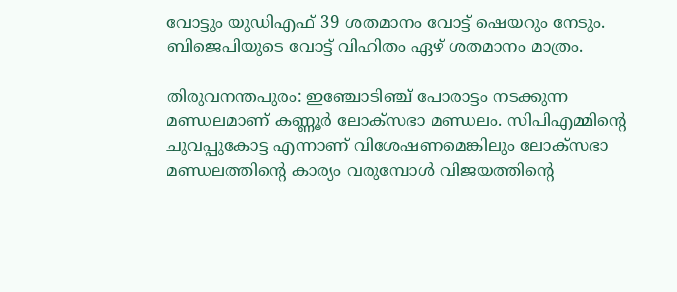വോട്ടും യുഡിഎഫ് 39 ശതമാനം വോട്ട് ഷെയറും നേടും. ബിജെപിയുടെ വോട്ട് വിഹിതം ഏഴ് ശതമാനം മാത്രം.

തിരുവനന്തപുരം: ഇഞ്ചോടിഞ്ച് പോരാട്ടം നടക്കുന്ന മണ്ഡലമാണ് കണ്ണൂർ ലോക്സഭാ മണ്ഡലം. സിപിഎമ്മിന്‍റെ ചുവപ്പുകോട്ട എന്നാണ് വിശേഷണമെങ്കിലും ലോക്സഭാ മണ്ഡലത്തിന്‍റെ കാര്യം വരുമ്പോൾ വിജയത്തിന്‍റെ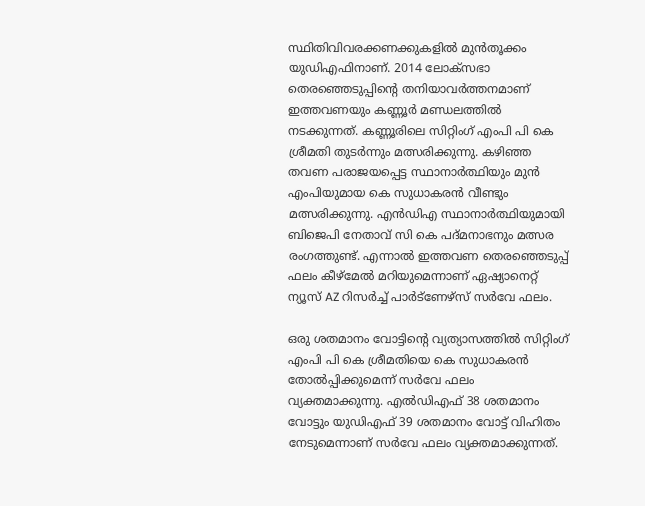സ്ഥിതിവിവരക്കണക്കുകളിൽ മുൻതൂക്കം യുഡിഎഫിനാണ്. 2014 ലോക്സഭാ തെരഞ്ഞെടുപ്പിന്‍റെ തനിയാവർത്തനമാണ് ഇത്തവണയും കണ്ണൂർ മണ്ഡലത്തിൽ നടക്കുന്നത്. കണ്ണൂരിലെ സിറ്റിംഗ് എംപി പി കെ ശ്രീമതി തുടർന്നും മത്സരിക്കുന്നു. കഴിഞ്ഞ തവണ പരാജയപ്പെട്ട സ്ഥാനാർത്ഥിയും മുൻ എംപിയുമായ കെ സുധാകരൻ വീണ്ടും മത്സരിക്കുന്നു. എൻഡിഎ സ്ഥാനാർത്ഥിയുമായി ബിജെപി നേതാവ് സി കെ പദ്മനാഭനും മത്സര രംഗത്തുണ്ട്. എന്നാൽ ഇത്തവണ തെരഞ്ഞെടുപ്പ് ഫലം കീഴ്മേൽ മറിയുമെന്നാണ് ഏഷ്യാനെറ്റ് ന്യൂസ് AZ റിസർച്ച് പാർട്ണേഴ്സ് സർവേ ഫലം.

ഒരു ശതമാനം വോട്ടിന്‍റെ വ്യത്യാസത്തിൽ സിറ്റിംഗ് എംപി പി കെ ശ്രീമതിയെ കെ സുധാകരൻ തോൽപ്പിക്കുമെന്ന് സർവേ ഫലം വ്യക്തമാക്കുന്നു. എൽഡിഎഫ് 38 ശതമാനം വോട്ടും യുഡിഎഫ് 39 ശതമാനം വോട്ട് വിഹിതം നേടുമെന്നാണ് സർവേ ഫലം വ്യക്തമാക്കുന്നത്.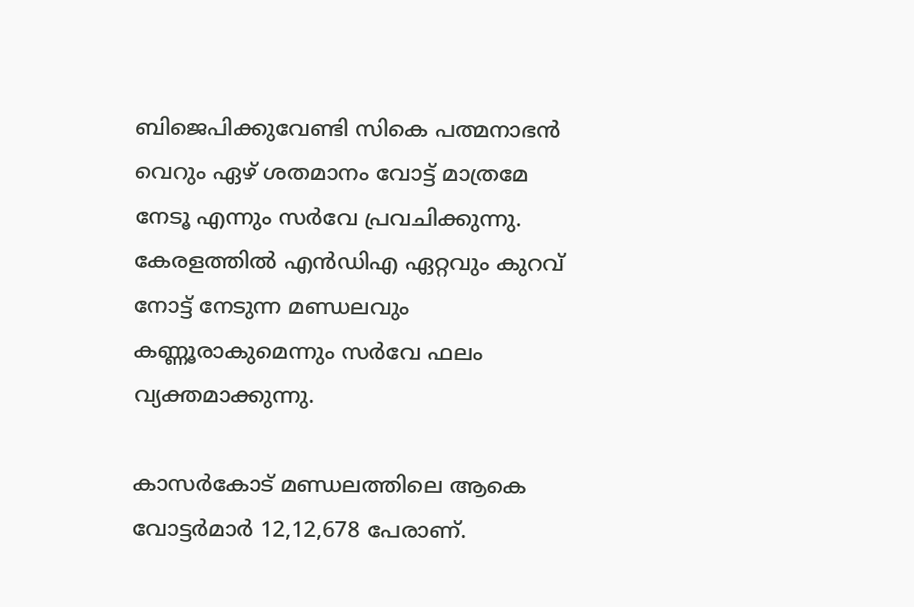ബിജെപിക്കുവേണ്ടി സികെ പത്മനാഭൻ വെറും ഏഴ് ശതമാനം വോട്ട് മാത്രമേ നേടൂ എന്നും സർവേ പ്രവചിക്കുന്നു. കേരളത്തിൽ എൻഡിഎ ഏറ്റവും കുറവ് നോട്ട് നേടുന്ന മണ്ഡലവും കണ്ണൂരാകുമെന്നും സർവേ ഫലം വ്യക്തമാക്കുന്നു.

കാസർകോട് മണ്ഡലത്തിലെ ആകെ വോട്ടർമാർ 12,12,678 പേരാണ്.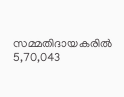സമ്മതിദായകരിൽ 5,70,043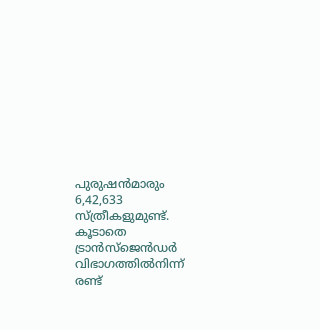പുരുഷൻമാരും 6,42,633 സ്ത്രീകളുമുണ്ട്. കൂടാതെ ട്രാൻസ്ജെൻഡർ വിഭാഗത്തിൽനിന്ന് രണ്ട്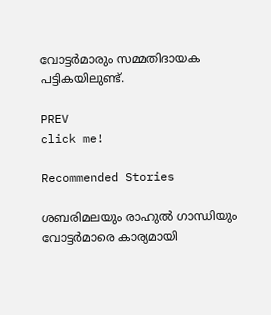വോട്ടർമാരും സമ്മതിദായക പട്ടികയിലുണ്ട്.

PREV
click me!

Recommended Stories

ശബരിമലയും രാഹുൽ ഗാന്ധിയും വോട്ടർമാരെ കാര്യമായി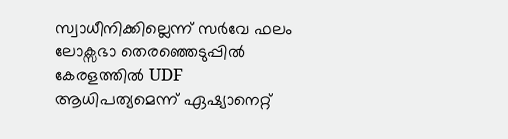സ്വാധീനിക്കില്ലെന്ന് സർവേ ഫലം
ലോക്സഭാ തെരഞ്ഞെടുപ്പിൽ കേരളത്തിൽ UDF ആധിപത്യമെന്ന് ഏഷ്യാനെറ്റ്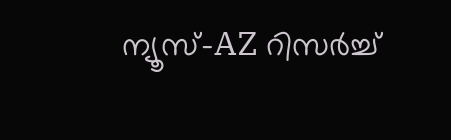ന്യൂസ്-AZ റിസർച്ച്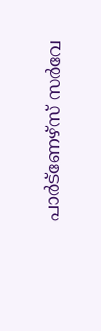പാർട്ണേഴ്സ് സ‍ർവേ